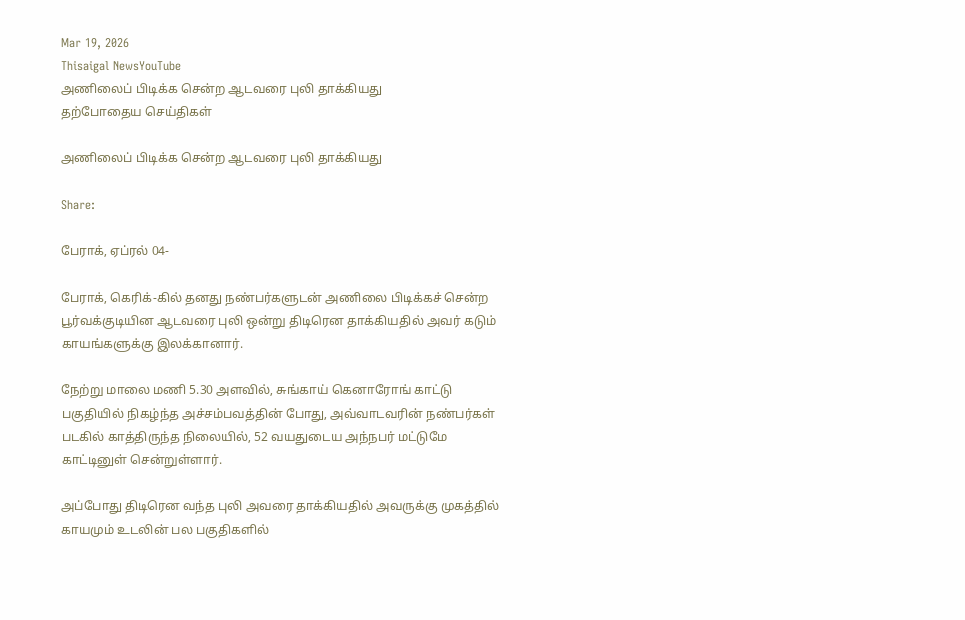Mar 19, 2026
Thisaigal NewsYouTube
அணிலைப் பிடிக்க சென்ற ஆடவரை புலி தாக்கியது
தற்போதைய செய்திகள்

அணிலைப் பிடிக்க சென்ற ஆடவரை புலி தாக்கியது

Share:

பேராக், ஏப்ரல் 04-

பேராக், கெரிக்-கில் தனது நண்பர்களுடன் அணிலை பிடிக்கச் சென்ற பூர்வக்குடியின ஆடவரை புலி ஒன்று திடிரென தாக்கியதில் அவர் கடும் காயங்களுக்கு இலக்கானார்.

நேற்று மாலை மணி 5.30 அளவில், சுங்காய் கெனாரோங் காட்டு பகுதியில் நிகழ்ந்த அச்சம்பவத்தின் போது, அவ்வாடவரின் நண்பர்கள் படகில் காத்திருந்த நிலையில், 52 வயதுடைய அந்நபர் மட்டுமே காட்டினுள் சென்றுள்ளார்.

அப்போது திடிரென வந்த புலி அவரை தாக்கியதில் அவருக்கு முகத்தில் காயமும் உடலின் பல பகுதிகளில்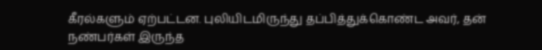கீரல்களும் ஏற்பட்டன. புலியிடமிருந்து தப்பித்துக்கொண்ட அவர், தன் நண்பர்கள் இருந்த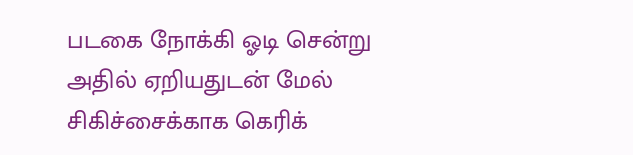படகை நோக்கி ஓடி சென்று அதில் ஏறியதுடன் மேல் சிகிச்சைக்காக கெரிக்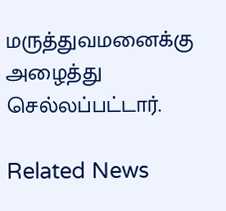மருத்துவமனைக்கு அழைத்து செல்லப்பட்டார்.

Related News